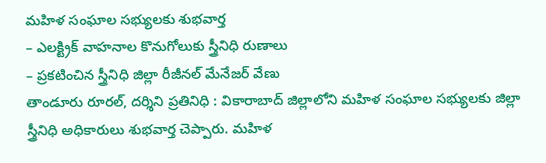మహిళ సంఘాల సభ్యులకు శుభవార్త
– ఎలక్ట్రిక్ వాహనాల కొనుగోలుకు స్త్రీనిధి రుణాలు
– ప్రకటించిన స్త్రీనిధి జిల్లా రీజీనల్ మేనేజర్ వేణు
తాండూరు రూరల్, దర్శిని ప్రతినిధి : వికారాబాద్ జిల్లాలోని మహిళ సంఘాల సభ్యులకు జిల్లా స్త్రీనిధి అధికారులు శుభవార్త చెప్పారు. మహిళ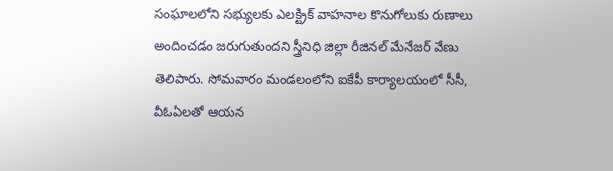సంఘాలలోని సభ్యులకు ఎలక్ట్రిక్ వాహనాల కొనుగోలుకు రుణాలు అందించడం జరుగుతుందని స్త్రీనిధి జిల్లా రీజినల్ మేనేజర్ వేణు తెలిపారు. సోమవారం మండలంలోని ఐకేపీ కార్యాలయంలో సీసీ, వీఓఏలతో ఆయన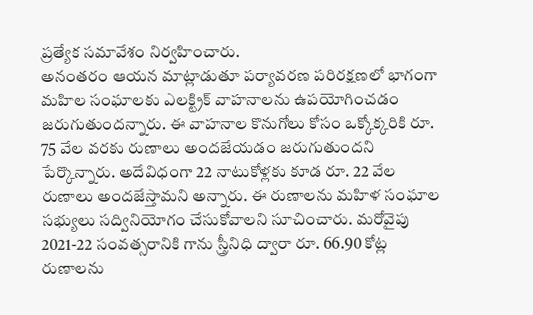ప్రత్యేక సమావేశం నిర్వహించారు.
అనంతరం ఆయన మాట్లాడుతూ పర్యావరణ పరిరక్షణలో భాగంగా మహిల సంఘాలకు ఎలక్ట్రిక్ వాహనాలను ఉపయోగించడం జరుగుతుందన్నారు. ఈ వాహనాల కొనుగోలు కోసం ఒక్కోక్కరికి రూ. 75 వేల వరకు రుణాలు అందజేయడం జరుగుతుందని పేర్కొన్నారు. అదేవిధంగా 22 నాటుకోళ్లకు కూడ రూ. 22 వేల రుణాలు అందజేస్తామని అన్నారు. ఈ రుణాలను మహిళ సంఘాల సభ్యులు సద్వినియోగం చేసుకోవాలని సూచించారు. మరోవైపు 2021-22 సంవత్సరానికి గాను స్త్రీనిధి ద్వారా రూ. 66.90 కోట్ల రుణాలను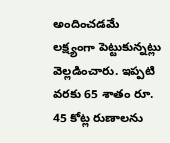అందించడమే లక్ష్యంగా పెట్టుకున్నట్లు వెల్లడించారు. ఇప్పటి వరకు 65 శాతం రూ. 45 కోట్ల రుణాలను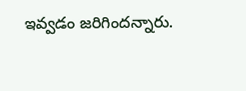ఇవ్వడం జరిగిందన్నారు.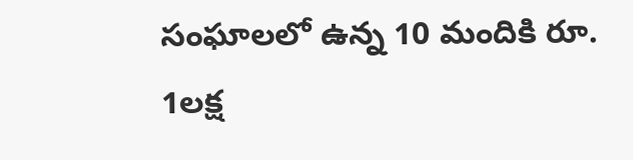సంఘాలలో ఉన్న 10 మందికి రూ. 1లక్ష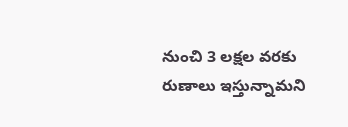నుంచి 3 లక్షల వరకు రుణాలు ఇస్తున్నామని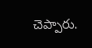చెప్పారు.